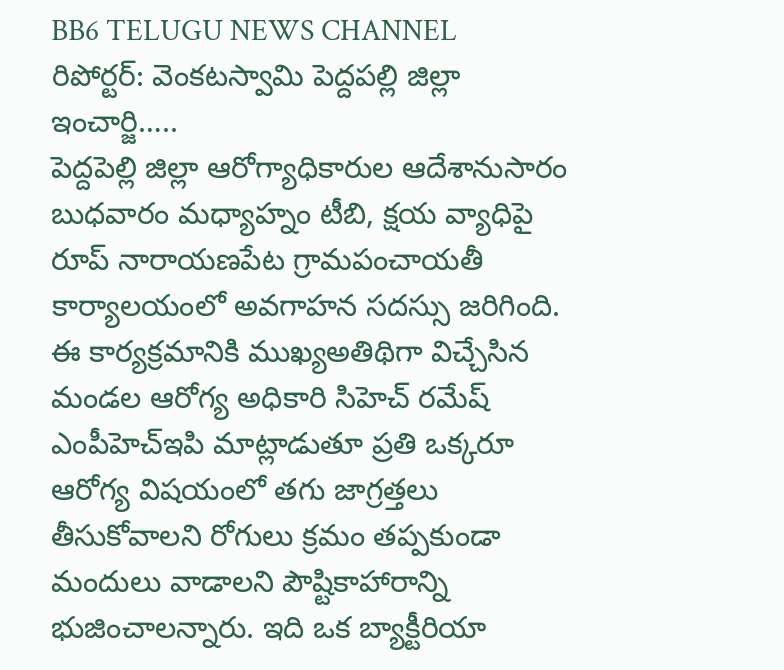BB6 TELUGU NEWS CHANNEL
రిపోర్టర్: వెంకటస్వామి పెద్దపల్లి జిల్లా ఇంచార్జి…..
పెద్దపెల్లి జిల్లా ఆరోగ్యాధికారుల ఆదేశానుసారం బుధవారం మధ్యాహ్నం టీబి, క్షయ వ్యాధిపై రూప్ నారాయణపేట గ్రామపంచాయతీ కార్యాలయంలో అవగాహన సదస్సు జరిగింది. ఈ కార్యక్రమానికి ముఖ్యఅతిథిగా విచ్చేసిన మండల ఆరోగ్య అధికారి సిహెచ్ రమేష్ ఎంపీహెచ్ఇపి మాట్లాడుతూ ప్రతి ఒక్కరూ ఆరోగ్య విషయంలో తగు జాగ్రత్తలు తీసుకోవాలని రోగులు క్రమం తప్పకుండా మందులు వాడాలని పౌష్టికాహారాన్ని భుజించాలన్నారు. ఇది ఒక బ్యాక్టీరియా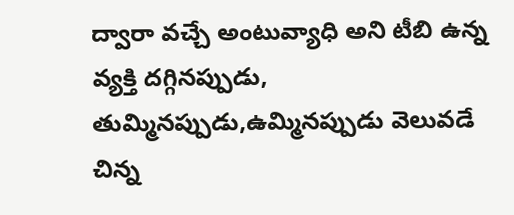ద్వారా వచ్చే అంటువ్యాధి అని టీబి ఉన్న వ్యక్తి దగ్గినప్పుడు, తుమ్మినప్పుడు,ఉమ్మినప్పుడు వెలువడే చిన్న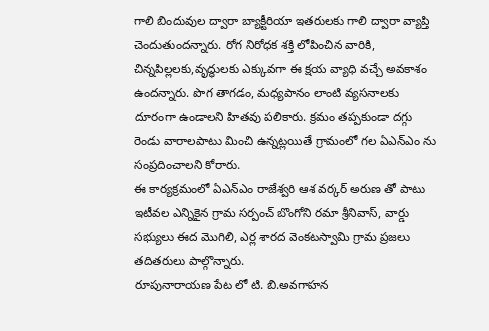గాలి బిందువుల ద్వారా బ్యాక్టీరియా ఇతరులకు గాలి ద్వారా వ్యాప్తి చెందుతుందన్నారు. రోగ నిరోధక శక్తి లోపించిన వారికి, చిన్నపిల్లలకు,వృద్ధులకు ఎక్కువగా ఈ క్షయ వ్యాధి వచ్చే అవకాశం ఉందన్నారు. పొగ తాగడం, మధ్యపానం లాంటి వ్యసనాలకు దూరంగా ఉండాలని హితవు పలికారు. క్రమం తప్పకుండా దగ్గు రెండు వారాలపాటు మించి ఉన్నట్లయితే గ్రామంలో గల ఏఎన్ఎం ను సంప్రదించాలని కోరారు.
ఈ కార్యక్రమంలో ఏఎన్ఎం రాజేశ్వరి ఆశ వర్కర్ అరుణ తో పాటు ఇటీవల ఎన్నికైన గ్రామ సర్పంచ్ బొంగోని రమా శ్రీనివాస్, వార్డు సభ్యులు ఈద మొగిలి, ఎర్ల శారద వెంకటస్వామి గ్రామ ప్రజలు తదితరులు పాల్గొన్నారు.
రూపునారాయణ పేట లో టి. బి.అవగాహన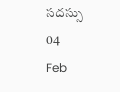సదస్సు
04
Feb